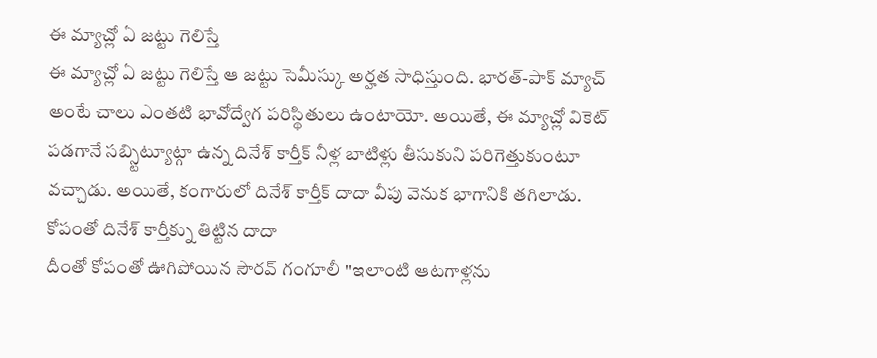ఈ మ్యాచ్లో ఏ జట్టు గెలిస్తే
ఈ మ్యాచ్లో ఏ జట్టు గెలిస్తే ఆ జట్టు సెమీస్కు అర్హత సాధిస్తుంది. భారత్-పాక్ మ్యాచ్ అంటే చాలు ఎంతటి భావోద్వేగ పరిస్థితులు ఉంటాయో. అయితే, ఈ మ్యాచ్లో వికెట్ పడగానే సబ్స్టిట్యూట్గా ఉన్న దినేశ్ కార్తీక్ నీళ్ల బాటిళ్లు తీసుకుని పరిగెత్తుకుంటూ వచ్చాడు. అయితే, కంగారులో దినేశ్ కార్తీక్ దాదా వీపు వెనుక భాగానికి తగిలాడు.
కోపంతో దినేశ్ కార్తీక్ను తిట్టిన దాదా
దీంతో కోపంతో ఊగిపోయిన సౌరవ్ గంగూలీ "ఇలాంటి ఆటగాళ్లను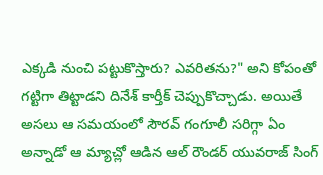ఎక్కడి నుంచి పట్టుకొస్తారు? ఎవరితను?" అని కోపంతో గట్టిగా తిట్టాడని దినేశ్ కార్తీక్ చెప్పుకొచ్చాడు. అయితే అసలు ఆ సమయంలో సౌరవ్ గంగూలీ సరిగ్గా ఏం అన్నాడో ఆ మ్యాచ్లో ఆడిన ఆల్ రౌండర్ యువరాజ్ సింగ్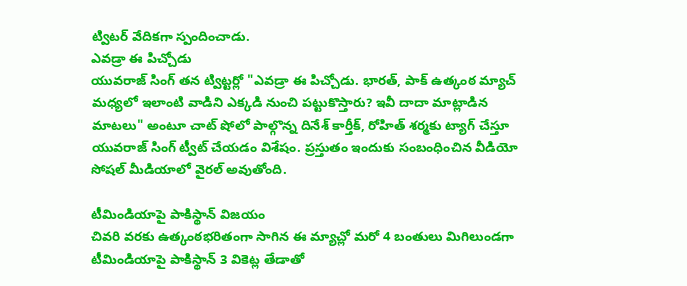ట్విటర్ వేదికగా స్పందించాడు.
ఎవడ్రా ఈ పిచ్చోడు
యువరాజ్ సింగ్ తన ట్విట్టర్లో "ఎవడ్రా ఈ పిచ్చోడు. భారత్, పాక్ ఉత్కంఠ మ్యాచ్ మధ్యలో ఇలాంటి వాడిని ఎక్కడి నుంచి పట్టుకొస్తారు? ఇవీ దాదా మాట్లాడిన మాటలు" అంటూ చాట్ షోలో పాల్గొన్న దినేశ్ కార్తీక్, రోహిత్ శర్మకు ట్యాగ్ చేస్తూ యువరాజ్ సింగ్ ట్వీట్ చేయడం విశేషం. ప్రస్తుతం ఇందుకు సంబంధించిన వీడియో సోషల్ మీడియాలో వైరల్ అవుతోంది.

టీమిండియాపై పాకిస్థాన్ విజయం
చివరి వరకు ఉత్కంఠభరితంగా సాగిన ఈ మ్యాచ్లో మరో 4 బంతులు మిగిలుండగా టీమిండియాపై పాకిస్థాన్ 3 వికెట్ల తేడాతో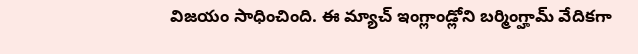విజయం సాధించింది. ఈ మ్యాచ్ ఇంగ్లాండ్లోని బర్మింగ్హామ్ వేదికగా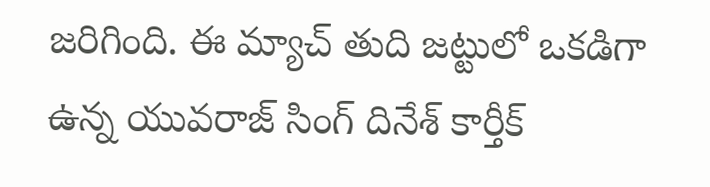జరిగింది. ఈ మ్యాచ్ తుది జట్టులో ఒకడిగా ఉన్న యువరాజ్ సింగ్ దినేశ్ కార్తీక్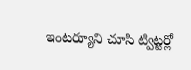ఇంటర్యూని చూసి ట్విట్టర్లో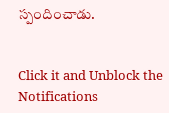స్పందించాడు.


Click it and Unblock the Notifications